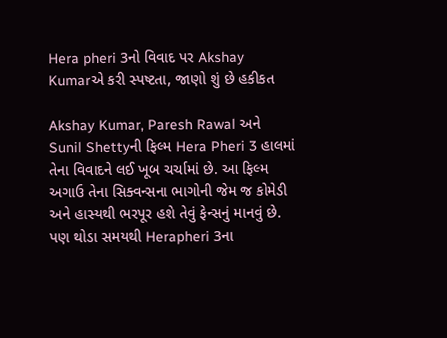Hera pheri 3નો વિવાદ પર Akshay Kumarએ કરી સ્પષ્ટતા, જાણો શું છે હકીકત

Akshay Kumar, Paresh Rawal અને Sunil Shettyની ફિલ્મ Hera Pheri 3 હાલમાં તેના વિવાદને લઈ ખૂબ ચર્ચામાં છે. આ ફિલ્મ અગાઉ તેના સિક્વન્સના ભાગોની જેમ જ કોમેડી અને હાસ્યથી ભરપૂર હશે તેવું ફેન્સનું માનવું છે. પણ થોડા સમયથી Herapheri 3ના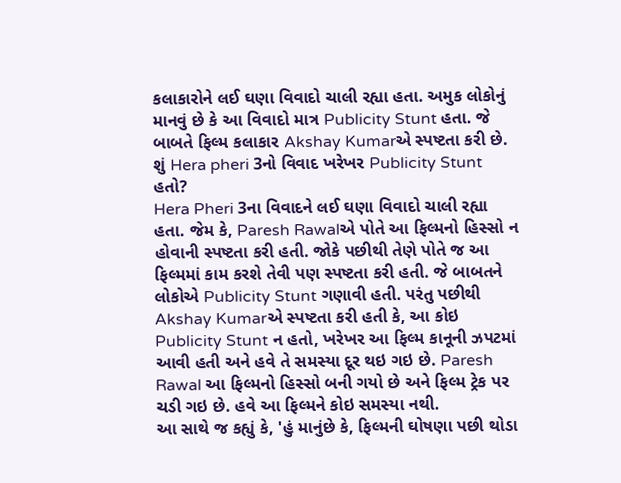કલાકારોને લઈ ઘણા વિવાદો ચાલી રહ્યા હતા. અમુક લોકોનું માનવું છે કે આ વિવાદો માત્ર Publicity Stunt હતા. જે બાબતે ફિલ્મ કલાકાર Akshay Kumarએ સ્પષ્ટતા કરી છે.
શું Hera pheri 3નો વિવાદ ખરેખર Publicity Stunt હતો?
Hera Pheri 3ના વિવાદને લઈ ઘણા વિવાદો ચાલી રહ્યા હતા. જેમ કે, Paresh Rawalએ પોતે આ ફિલ્મનો હિસ્સો ન હોવાની સ્પષ્ટતા કરી હતી. જોકે પછીથી તેણે પોતે જ આ ફિલ્મમાં કામ કરશે તેવી પણ સ્પષ્ટતા કરી હતી. જે બાબતને લોકોએ Publicity Stunt ગણાવી હતી. પરંતુ પછીથી Akshay Kumarએ સ્પષ્ટતા કરી હતી કે, આ કોઇ Publicity Stunt ન હતો, ખરેખર આ ફિલ્મ કાનૂની ઝપટમાં આવી હતી અને હવે તે સમસ્યા દૂર થઇ ગઇ છે. Paresh Rawal આ ફિલ્મનો હિસ્સો બની ગયો છે અને ફિલ્મ ટ્રેક પર ચડી ગઇ છે. હવે આ ફિલ્મને કોઇ સમસ્યા નથી.
આ સાથે જ કહ્યું કે, 'હું માનુંછે કે, ફિલ્મની ઘોષણા પછી થોડા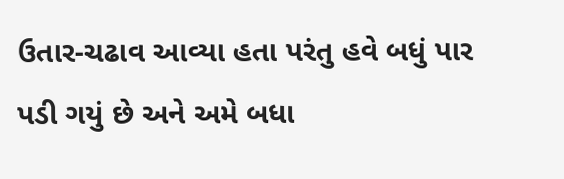ઉતાર-ચઢાવ આવ્યા હતા પરંતુ હવે બધું પાર પડી ગયું છે અને અમે બધા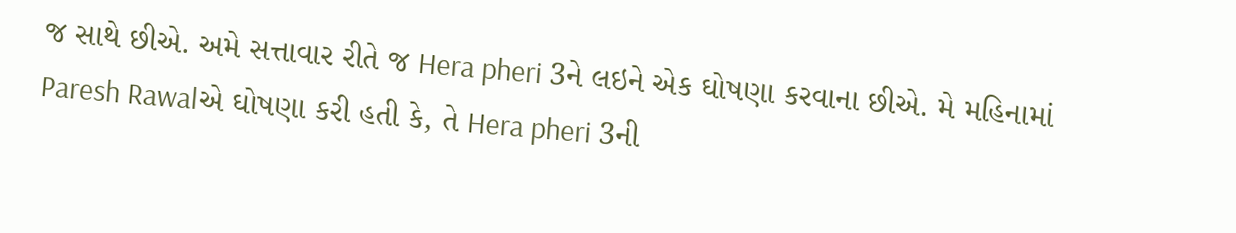જ સાથે છીએ. અમે સત્તાવાર રીતે જ Hera pheri 3ને લઇને એક ઘોષણા કરવાના છીએ. મે મહિનામાં Paresh Rawalએ ઘોષણા કરી હતી કે, તે Hera pheri 3ની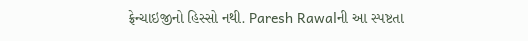ફ્રેન્ચાઇજીનો હિસ્સો નથી. Paresh Rawalની આ સ્પષ્ટતા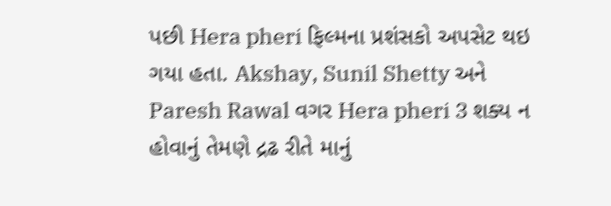પછી Hera pheri ફિલ્મના પ્રશંસકો અપસેટ થઇ ગયા હતા. Akshay, Sunil Shetty અને Paresh Rawal વગર Hera pheri 3 શક્ય ન હોવાનું તેમણે દ્રઢ રીતે માનું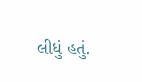લીધું હતું.